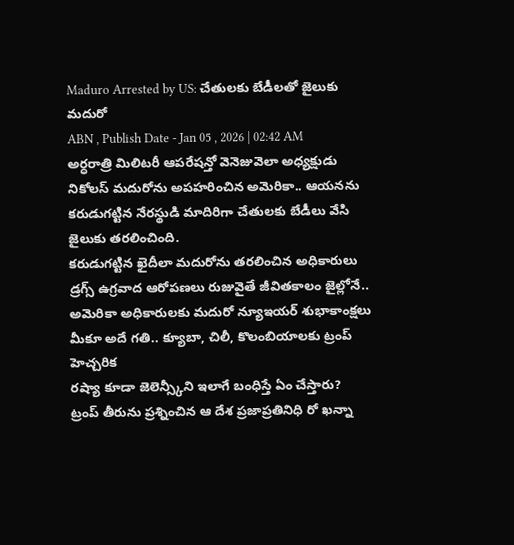Maduro Arrested by US: చేతులకు బేడీలతో జైలుకు మదురో
ABN , Publish Date - Jan 05 , 2026 | 02:42 AM
అర్ధరాత్రి మిలిటరీ ఆపరేషన్తో వెనెజువెలా అధ్యక్షుడు నికోలస్ మదురోను అపహరించిన అమెరికా.. ఆయనను కరుడుగట్టిన నేరస్థుడి మాదిరిగా చేతులకు బేడీలు వేసి జైలుకు తరలించింది.
కరుడుగట్టిన ఖైదీలా మదురోను తరలించిన అధికారులు
డ్రగ్స్ ఉగ్రవాద ఆరోపణలు రుజువైతే జీవితకాలం జైల్లోనే..
అమెరికా అధికారులకు మదురో న్యూఇయర్ శుభాకాంక్షలు
మీకూ అదే గతి.. క్యూబా, చిలీ, కొలంబియాలకు ట్రంప్ హెచ్చరిక
రష్యా కూడా జెలెన్స్కీని ఇలాగే బంధిస్తే ఏం చేస్తారు?
ట్రంప్ తీరును ప్రశ్నించిన ఆ దేశ ప్రజాప్రతినిధి రో ఖన్నా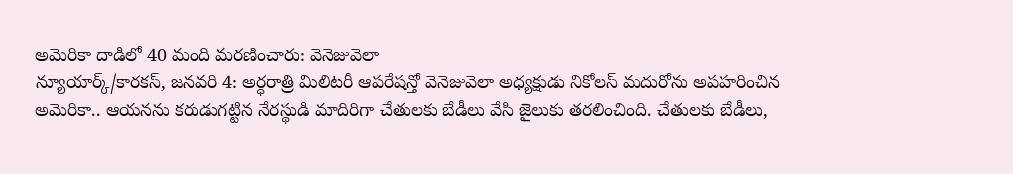అమెరికా దాడిలో 40 మంది మరణించారు: వెనెజువెలా
న్యూయార్క్/కారకస్, జనవరి 4: అర్ధరాత్రి మిలిటరీ ఆపరేషన్తో వెనెజువెలా అధ్యక్షుడు నికోలస్ మదురోను అపహరించిన అమెరికా.. ఆయనను కరుడుగట్టిన నేరస్థుడి మాదిరిగా చేతులకు బేడీలు వేసి జైలుకు తరలించింది. చేతులకు బేడీలు,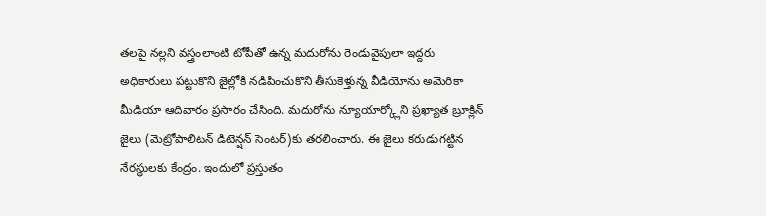తలపై నల్లని వస్త్రంలాంటి టోపీతో ఉన్న మదురోను రెండువైపులా ఇద్దరు అధికారులు పట్టుకొని జైల్లోకి నడిపించుకొని తీసుకెళ్తున్న వీడియోను అమెరికా మీడియా ఆదివారం ప్రసారం చేసింది. మదురోను న్యూయార్క్లోని ప్రఖ్యాత బ్రూక్లిన్ జైలు (మెట్రోపాలిటన్ డిటెన్షన్ సెంటర్)కు తరలించారు. ఈ జైలు కరుడుగట్టిన నేరస్థులకు కేంద్రం. ఇందులో ప్రస్తుతం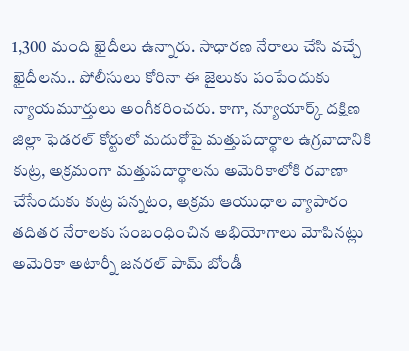1,300 మంది ఖైదీలు ఉన్నారు. సాధారణ నేరాలు చేసి వచ్చే ఖైదీలను.. పోలీసులు కోరినా ఈ జైలుకు పంపేందుకు న్యాయమూర్తులు అంగీకరించరు. కాగా, న్యూయార్క్ దక్షిణ జిల్లా ఫెడరల్ కోర్టులో మదురోపై మత్తుపదార్థాల ఉగ్రవాదానికి కుట్ర, అక్రమంగా మత్తుపదార్థాలను అమెరికాలోకి రవాణా చేసేందుకు కుట్ర పన్నటం, అక్రమ ఆయుధాల వ్యాపారం తదితర నేరాలకు సంబంధించిన అభియోగాలు మోపినట్లు అమెరికా అటార్నీ జనరల్ పామ్ బోండీ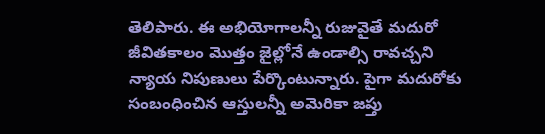తెలిపారు. ఈ అభియోగాలన్నీ రుజువైతే మదురో జీవితకాలం మొత్తం జైల్లోనే ఉండాల్సి రావచ్చని న్యాయ నిపుణులు పేర్కొంటున్నారు. పైగా మదురోకు సంబంధించిన ఆస్తులన్నీ అమెరికా జప్తు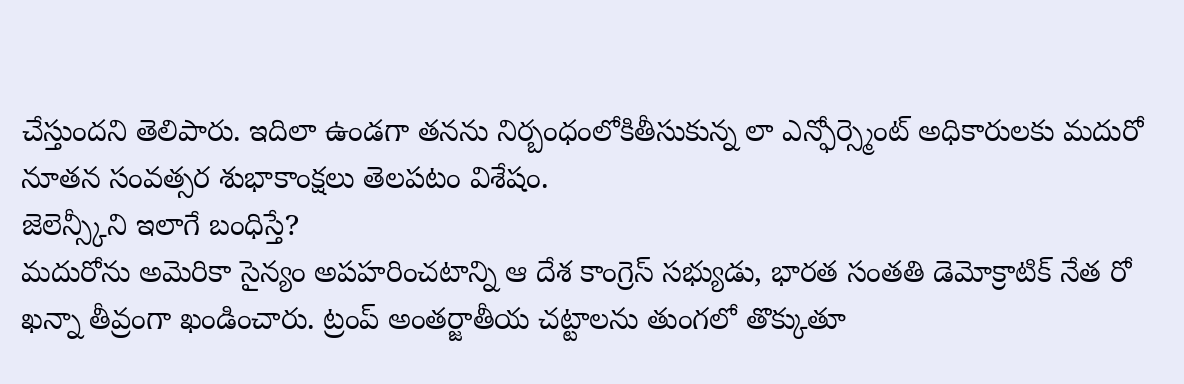చేస్తుందని తెలిపారు. ఇదిలా ఉండగా తనను నిర్బంధంలోకితీసుకున్న లా ఎన్ఫోర్స్మెంట్ అధికారులకు మదురో నూతన సంవత్సర శుభాకాంక్షలు తెలపటం విశేషం.
జెలెన్స్కీని ఇలాగే బంధిస్తే?
మదురోను అమెరికా సైన్యం అపహరించటాన్ని ఆ దేశ కాంగ్రెస్ సభ్యుడు, భారత సంతతి డెమోక్రాటిక్ నేత రో ఖన్నా తీవ్రంగా ఖండించారు. ట్రంప్ అంతర్జాతీయ చట్టాలను తుంగలో తొక్కుతూ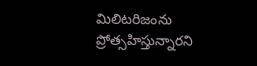మిలిటరిజంను ప్రోత్సహిస్తున్నారని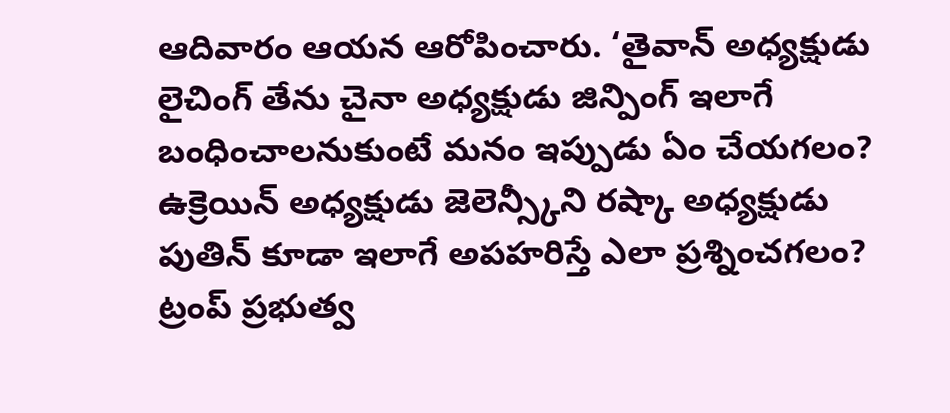ఆదివారం ఆయన ఆరోపించారు. ‘తైవాన్ అధ్యక్షుడు లైచింగ్ తేను చైనా అధ్యక్షుడు జిన్పింగ్ ఇలాగే బంధించాలనుకుంటే మనం ఇప్పుడు ఏం చేయగలం? ఉక్రెయిన్ అధ్యక్షుడు జెలెన్స్కీని రష్కా అధ్యక్షుడు పుతిన్ కూడా ఇలాగే అపహరిస్తే ఎలా ప్రశ్నించగలం? ట్రంప్ ప్రభుత్వ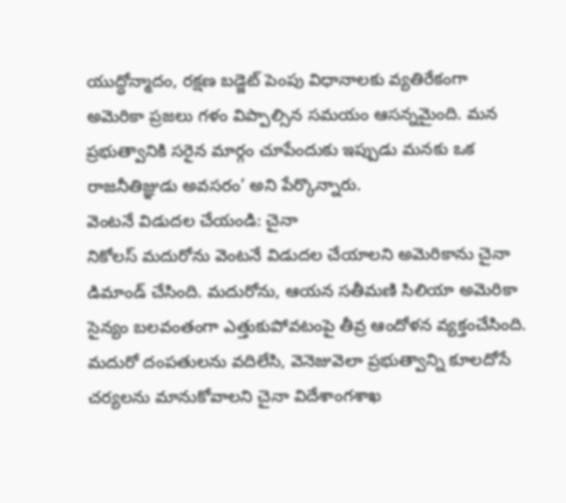యుద్ధోన్మాదం, రక్షణ బడ్జెట్ పెంపు విధానాలకు వ్యతిరేకంగా అమెరికా ప్రజలు గళం విప్పాల్సిన సమయం ఆసన్నమైంది. మన ప్రభుత్వానికి సరైన మార్గం చూపేందుకు ఇప్పుడు మనకు ఒక రాజనీతిజ్ఞుడు అవసరం’ అని పేర్కొన్నారు.
వెంటనే విడుదల చేయండి: చైనా
నికోలస్ మదురోను వెంటనే విడుదల చేయాలని అమెరికాను చైనా డిమాండ్ చేసింది. మదురోను, ఆయన సతీమణి సిలియా అమెరికా సైన్యం బలవంతంగా ఎత్తుకుపోవటంపై తీవ్ర ఆందోళన వ్యక్తంచేసింది. మదురో దంపతులను వదిలేసి, వెనెజువెలా ప్రభుత్వాన్ని కూలదోసే చర్యలను మానుకోవాలని చైనా విదేశాంగశాఖ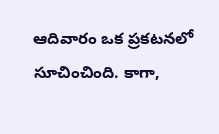ఆదివారం ఒక ప్రకటనలో సూచించింది. కాగా,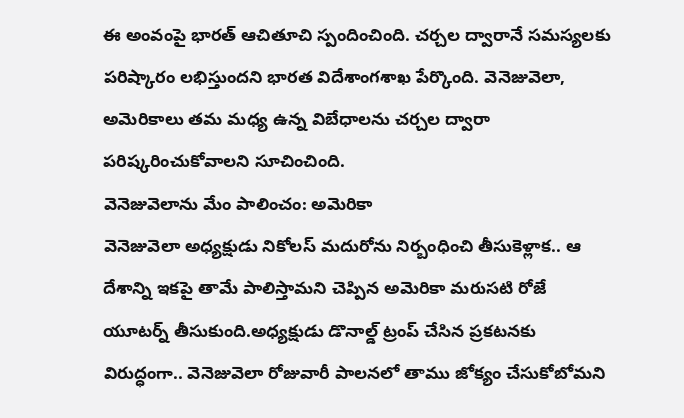ఈ అంవంపై భారత్ ఆచితూచి స్పందించింది. చర్చల ద్వారానే సమస్యలకు పరిష్కారం లభిస్తుందని భారత విదేశాంగశాఖ పేర్కొంది. వెనెజువెలా, అమెరికాలు తమ మధ్య ఉన్న విబేధాలను చర్చల ద్వారా పరిష్కరించుకోవాలని సూచించింది.
వెనెజువెలాను మేం పాలించం: అమెరికా
వెనెజువెలా అధ్యక్షుడు నికోలస్ మదురోను నిర్బంధించి తీసుకెళ్లాక.. ఆ దేశాన్ని ఇకపై తామే పాలిస్తామని చెప్పిన అమెరికా మరుసటి రోజే యూటర్న్ తీసుకుంది.అధ్యక్షుడు డొనాల్డ్ ట్రంప్ చేసిన ప్రకటనకు విరుద్ధంగా.. వెనెజువెలా రోజువారీ పాలనలో తాము జోక్యం చేసుకోబోమని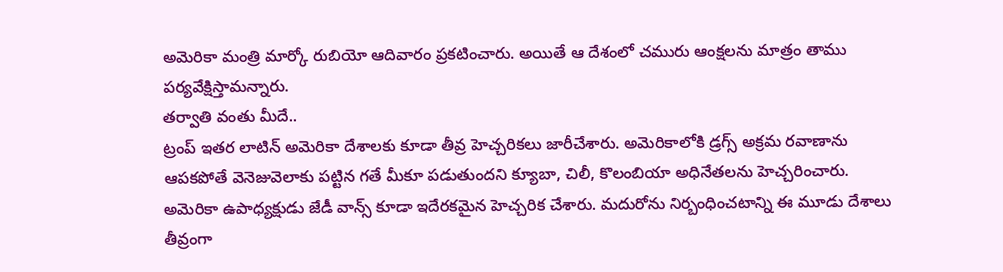అమెరికా మంత్రి మార్కో రుబియో ఆదివారం ప్రకటించారు. అయితే ఆ దేశంలో చమురు ఆంక్షలను మాత్రం తాము పర్యవేక్షిస్తామన్నారు.
తర్వాతి వంతు మీదే..
ట్రంప్ ఇతర లాటిన్ అమెరికా దేశాలకు కూడా తీవ్ర హెచ్చరికలు జారీచేశారు. అమెరికాలోకి డ్రగ్స్ అక్రమ రవాణాను ఆపకపోతే వెనెజువెలాకు పట్టిన గతే మీకూ పడుతుందని క్యూబా, చిలీ, కొలంబియా అధినేతలను హెచ్చరించారు. అమెరికా ఉపాధ్యక్షుడు జేడీ వాన్స్ కూడా ఇదేరకమైన హెచ్చరిక చేశారు. మదురోను నిర్బంధించటాన్ని ఈ మూడు దేశాలు తీవ్రంగా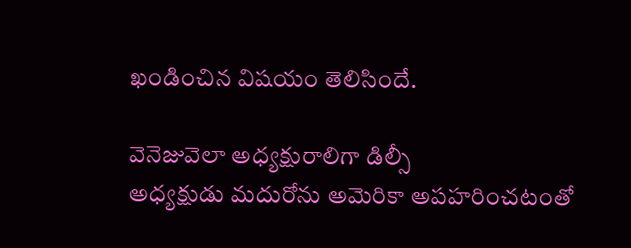ఖండించిన విషయం తెలిసిందే.

వెనెజువెలా అధ్యక్షురాలిగా డిల్సీ
అధ్యక్షుడు మదురోను అమెరికా అపహరించటంతో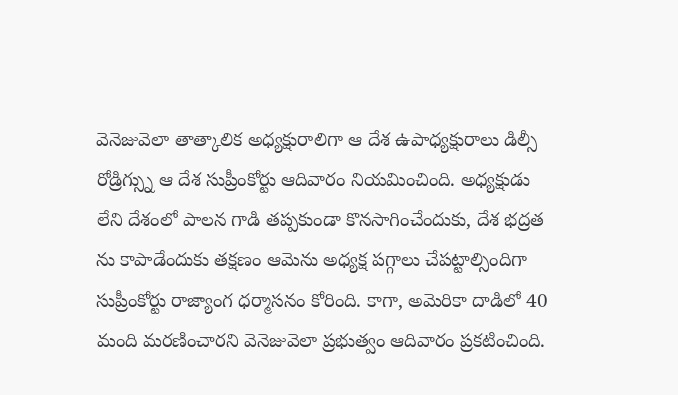వెనెజువెలా తాత్కాలిక అధ్యక్షురాలిగా ఆ దేశ ఉపాధ్యక్షురాలు డిల్సీ రోడ్రిగ్స్ను ఆ దేశ సుప్రీంకోర్టు ఆదివారం నియమించింది. అధ్యక్షుడు లేని దేశంలో పాలన గాడి తప్పకుండా కొనసాగించేందుకు, దేశ భద్రత ను కాపాడేందుకు తక్షణం ఆమెను అధ్యక్ష పగ్గాలు చేపట్టాల్సిందిగా సుప్రీంకోర్టు రాజ్యాంగ ధర్మాసనం కోరింది. కాగా, అమెరికా దాడిలో 40 మంది మరణించారని వెనెజువెలా ప్రభుత్వం ఆదివారం ప్రకటించింది.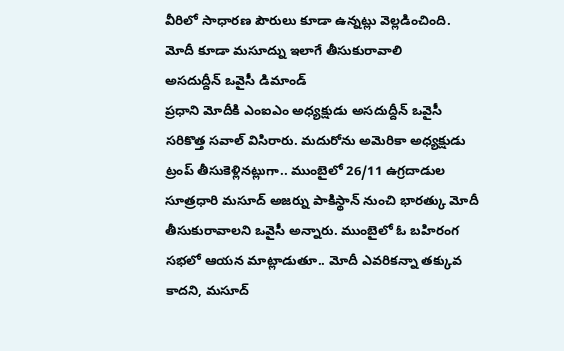వీరిలో సాధారణ పౌరులు కూడా ఉన్నట్లు వెల్లడించింది.
మోదీ కూడా మసూద్ను ఇలాగే తీసుకురావాలి
అసదుద్దీన్ ఒవైసీ డిమాండ్
ప్రధాని మోదీకి ఎంఐఎం అధ్యక్షుడు అసదుద్దీన్ ఒవైసీ సరికొత్త సవాల్ విసిరారు. మదురోను అమెరికా అధ్యక్షుడు ట్రంప్ తీసుకెళ్లినట్లుగా.. ముంబైలో 26/11 ఉగ్రదాడుల సూత్రధారి మసూద్ అజర్ను పాకిస్థాన్ నుంచి భారత్కు మోదీ తీసుకురావాలని ఒవైసీ అన్నారు. ముంబైలో ఓ బహిరంగ సభలో ఆయన మాట్లాడుతూ.. మోదీ ఎవరికన్నా తక్కువ కాదని, మసూద్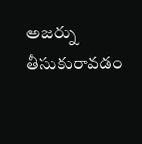అజర్ను తీసుకురావడం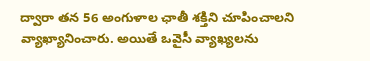ద్వారా తన 56 అంగుళాల ఛాతీ శక్తిని చూపించాలని వ్యాఖ్యానించారు. అయితే ఒవైసీ వ్యాఖ్యలను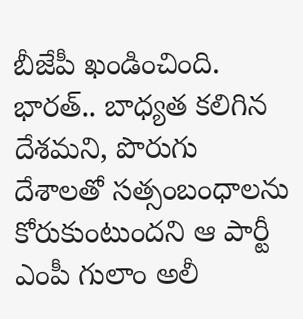బీజేపీ ఖండించింది. భారత్.. బాధ్యత కలిగిన దేశమని, పొరుగు దేశాలతో సత్సంబంధాలను కోరుకుంటుందని ఆ పార్టీ ఎంపీ గులాం అలీ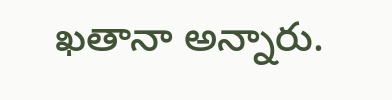ఖతానా అన్నారు.